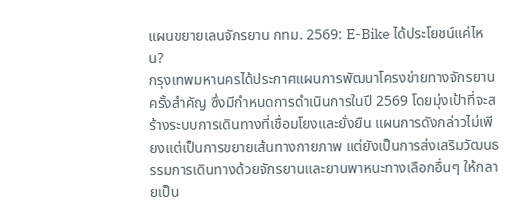แผนขยายเลนจักรยาน กทม. 2569: E-Bike ได้ประโยชน์แค่ไหน?
กรุงเทพมหานครได้ประกาศแผนการพัฒนาโครงข่ายทางจักรยานครั้งสำคัญ ซึ่งมีกำหนดการดำเนินการในปี 2569 โดยมุ่งเป้าที่จะสร้างระบบการเดินทางที่เชื่อมโยงและยั่งยืน แผนการดังกล่าวไม่เพียงแต่เป็นการขยายเส้นทางกายภาพ แต่ยังเป็นการส่งเสริมวัฒนธรรมการเดินทางด้วยจักรยานและยานพาหนะทางเลือกอื่นๆ ให้กลายเป็น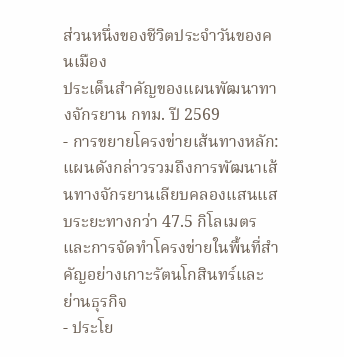ส่วนหนึ่งของชีวิตประจำวันของคนเมือง
ประเด็นสำคัญของแผนพัฒนาทางจักรยาน กทม. ปี 2569
- การขยายโครงข่ายเส้นทางหลัก: แผนดังกล่าวรวมถึงการพัฒนาเส้นทางจักรยานเลียบคลองแสนแสบระยะทางกว่า 47.5 กิโลเมตร และการจัดทำโครงข่ายในพื้นที่สำคัญอย่างเกาะรัตนโกสินทร์และย่านธุรกิจ
- ประโย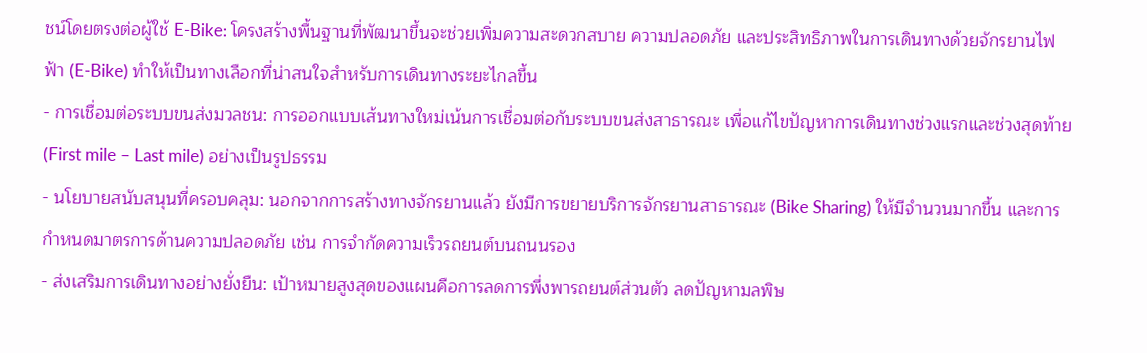ชน์โดยตรงต่อผู้ใช้ E-Bike: โครงสร้างพื้นฐานที่พัฒนาขึ้นจะช่วยเพิ่มความสะดวกสบาย ความปลอดภัย และประสิทธิภาพในการเดินทางด้วยจักรยานไฟฟ้า (E-Bike) ทำให้เป็นทางเลือกที่น่าสนใจสำหรับการเดินทางระยะไกลขึ้น
- การเชื่อมต่อระบบขนส่งมวลชน: การออกแบบเส้นทางใหม่เน้นการเชื่อมต่อกับระบบขนส่งสาธารณะ เพื่อแก้ไขปัญหาการเดินทางช่วงแรกและช่วงสุดท้าย (First mile – Last mile) อย่างเป็นรูปธรรม
- นโยบายสนับสนุนที่ครอบคลุม: นอกจากการสร้างทางจักรยานแล้ว ยังมีการขยายบริการจักรยานสาธารณะ (Bike Sharing) ให้มีจำนวนมากขึ้น และการกำหนดมาตรการด้านความปลอดภัย เช่น การจำกัดความเร็วรถยนต์บนถนนรอง
- ส่งเสริมการเดินทางอย่างยั่งยืน: เป้าหมายสูงสุดของแผนคือการลดการพึ่งพารถยนต์ส่วนตัว ลดปัญหามลพิษ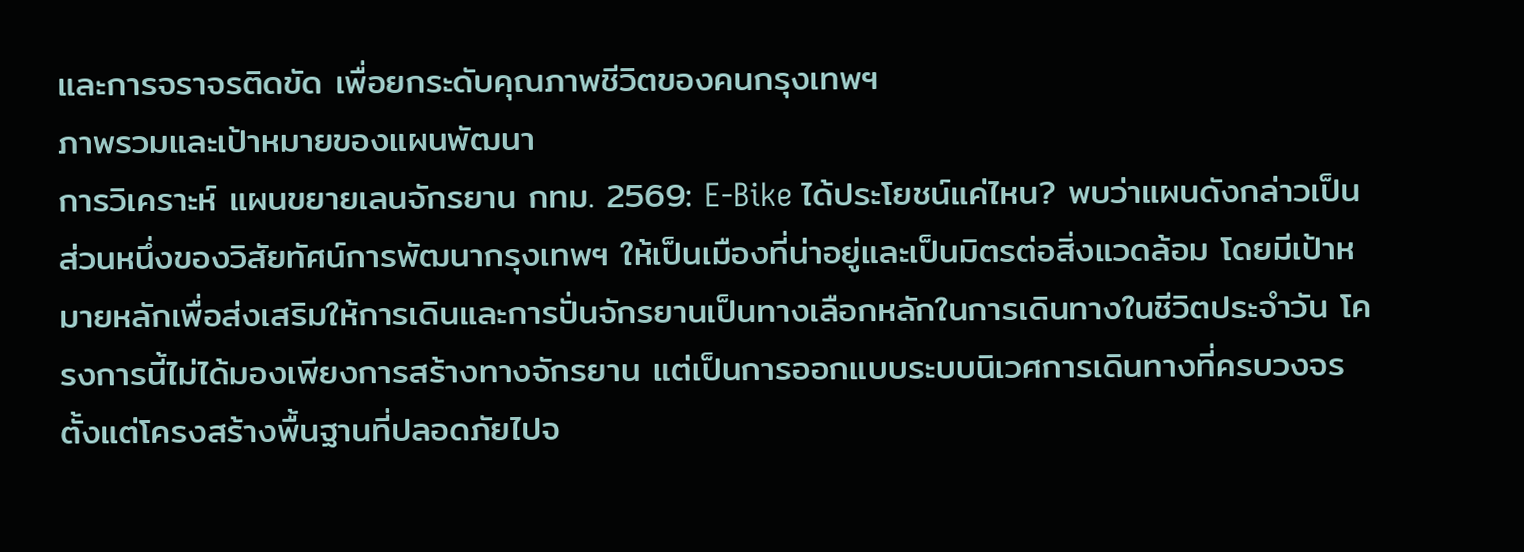และการจราจรติดขัด เพื่อยกระดับคุณภาพชีวิตของคนกรุงเทพฯ
ภาพรวมและเป้าหมายของแผนพัฒนา
การวิเคราะห์ แผนขยายเลนจักรยาน กทม. 2569: E-Bike ได้ประโยชน์แค่ไหน? พบว่าแผนดังกล่าวเป็นส่วนหนึ่งของวิสัยทัศน์การพัฒนากรุงเทพฯ ให้เป็นเมืองที่น่าอยู่และเป็นมิตรต่อสิ่งแวดล้อม โดยมีเป้าหมายหลักเพื่อส่งเสริมให้การเดินและการปั่นจักรยานเป็นทางเลือกหลักในการเดินทางในชีวิตประจำวัน โครงการนี้ไม่ได้มองเพียงการสร้างทางจักรยาน แต่เป็นการออกแบบระบบนิเวศการเดินทางที่ครบวงจร ตั้งแต่โครงสร้างพื้นฐานที่ปลอดภัยไปจ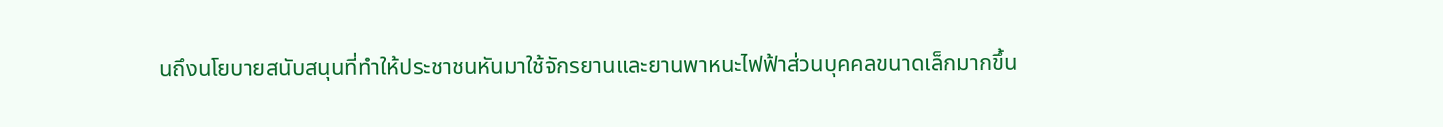นถึงนโยบายสนับสนุนที่ทำให้ประชาชนหันมาใช้จักรยานและยานพาหนะไฟฟ้าส่วนบุคคลขนาดเล็กมากขึ้น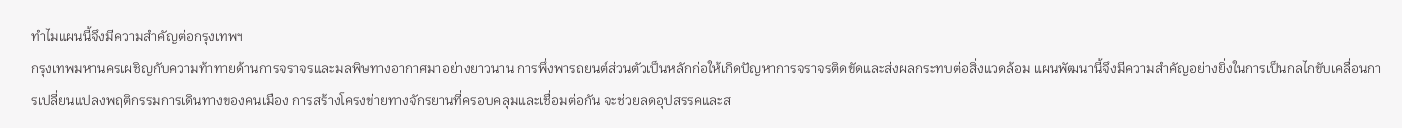ทำไมแผนนี้จึงมีความสำคัญต่อกรุงเทพฯ
กรุงเทพมหานครเผชิญกับความท้าทายด้านการจราจรและมลพิษทางอากาศมาอย่างยาวนาน การพึ่งพารถยนต์ส่วนตัวเป็นหลักก่อให้เกิดปัญหาการจราจรติดขัดและส่งผลกระทบต่อสิ่งแวดล้อม แผนพัฒนานี้จึงมีความสำคัญอย่างยิ่งในการเป็นกลไกขับเคลื่อนการเปลี่ยนแปลงพฤติกรรมการเดินทางของคนเมือง การสร้างโครงข่ายทางจักรยานที่ครอบคลุมและเชื่อมต่อกัน จะช่วยลดอุปสรรคและส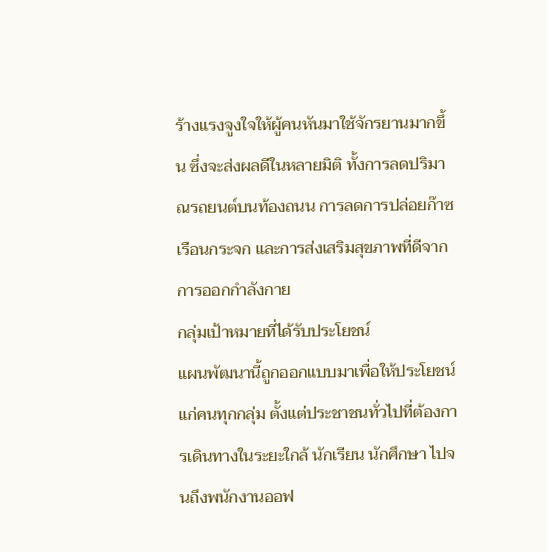ร้างแรงจูงใจให้ผู้คนหันมาใช้จักรยานมากขึ้น ซึ่งจะส่งผลดีในหลายมิติ ทั้งการลดปริมาณรถยนต์บนท้องถนน การลดการปล่อยก๊าซเรือนกระจก และการส่งเสริมสุขภาพที่ดีจากการออกกำลังกาย
กลุ่มเป้าหมายที่ได้รับประโยชน์
แผนพัฒนานี้ถูกออกแบบมาเพื่อให้ประโยชน์แก่คนทุกกลุ่ม ตั้งแต่ประชาชนทั่วไปที่ต้องการเดินทางในระยะใกล้ นักเรียน นักศึกษา ไปจนถึงพนักงานออฟ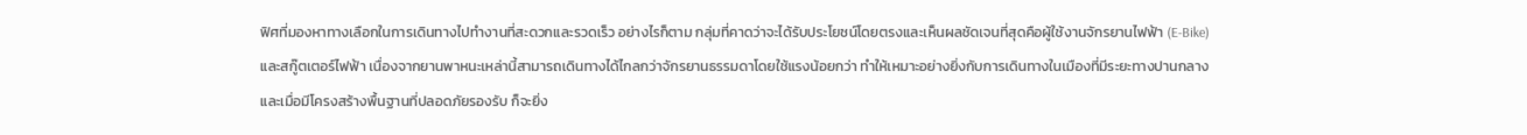ฟิศที่มองหาทางเลือกในการเดินทางไปทำงานที่สะดวกและรวดเร็ว อย่างไรก็ตาม กลุ่มที่คาดว่าจะได้รับประโยชน์โดยตรงและเห็นผลชัดเจนที่สุดคือผู้ใช้งานจักรยานไฟฟ้า (E-Bike) และสกู๊ตเตอร์ไฟฟ้า เนื่องจากยานพาหนะเหล่านี้สามารถเดินทางได้ไกลกว่าจักรยานธรรมดาโดยใช้แรงน้อยกว่า ทำให้เหมาะอย่างยิ่งกับการเดินทางในเมืองที่มีระยะทางปานกลาง และเมื่อมีโครงสร้างพื้นฐานที่ปลอดภัยรองรับ ก็จะยิ่ง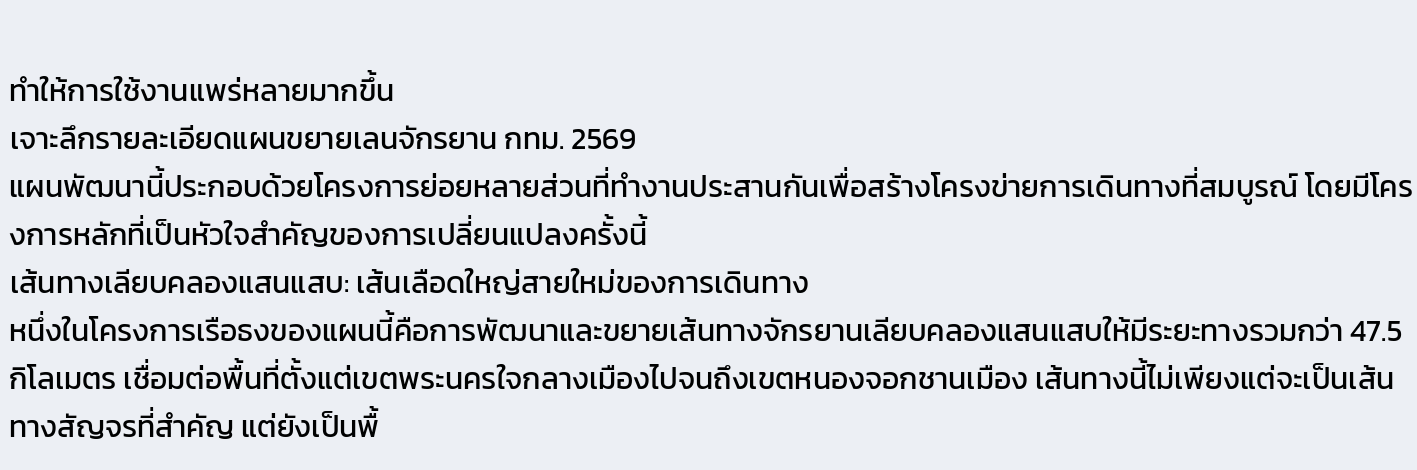ทำให้การใช้งานแพร่หลายมากขึ้น
เจาะลึกรายละเอียดแผนขยายเลนจักรยาน กทม. 2569
แผนพัฒนานี้ประกอบด้วยโครงการย่อยหลายส่วนที่ทำงานประสานกันเพื่อสร้างโครงข่ายการเดินทางที่สมบูรณ์ โดยมีโครงการหลักที่เป็นหัวใจสำคัญของการเปลี่ยนแปลงครั้งนี้
เส้นทางเลียบคลองแสนแสบ: เส้นเลือดใหญ่สายใหม่ของการเดินทาง
หนึ่งในโครงการเรือธงของแผนนี้คือการพัฒนาและขยายเส้นทางจักรยานเลียบคลองแสนแสบให้มีระยะทางรวมกว่า 47.5 กิโลเมตร เชื่อมต่อพื้นที่ตั้งแต่เขตพระนครใจกลางเมืองไปจนถึงเขตหนองจอกชานเมือง เส้นทางนี้ไม่เพียงแต่จะเป็นเส้นทางสัญจรที่สำคัญ แต่ยังเป็นพื้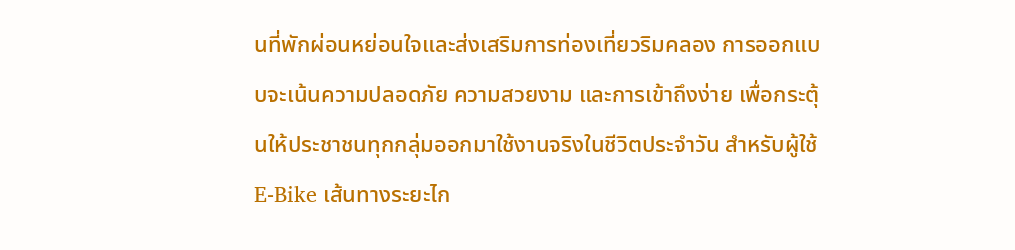นที่พักผ่อนหย่อนใจและส่งเสริมการท่องเที่ยวริมคลอง การออกแบบจะเน้นความปลอดภัย ความสวยงาม และการเข้าถึงง่าย เพื่อกระตุ้นให้ประชาชนทุกกลุ่มออกมาใช้งานจริงในชีวิตประจำวัน สำหรับผู้ใช้ E-Bike เส้นทางระยะไก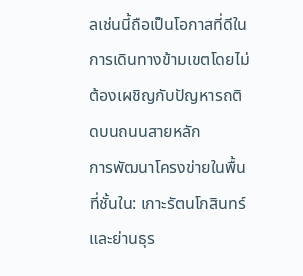ลเช่นนี้ถือเป็นโอกาสที่ดีในการเดินทางข้ามเขตโดยไม่ต้องเผชิญกับปัญหารถติดบนถนนสายหลัก
การพัฒนาโครงข่ายในพื้นที่ชั้นใน: เกาะรัตนโกสินทร์และย่านธุร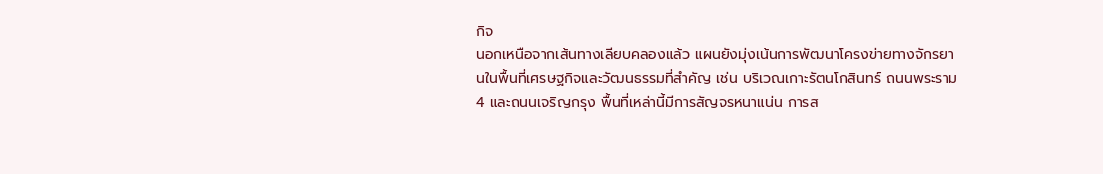กิจ
นอกเหนือจากเส้นทางเลียบคลองแล้ว แผนยังมุ่งเน้นการพัฒนาโครงข่ายทางจักรยานในพื้นที่เศรษฐกิจและวัฒนธรรมที่สำคัญ เช่น บริเวณเกาะรัตนโกสินทร์ ถนนพระราม 4 และถนนเจริญกรุง พื้นที่เหล่านี้มีการสัญจรหนาแน่น การส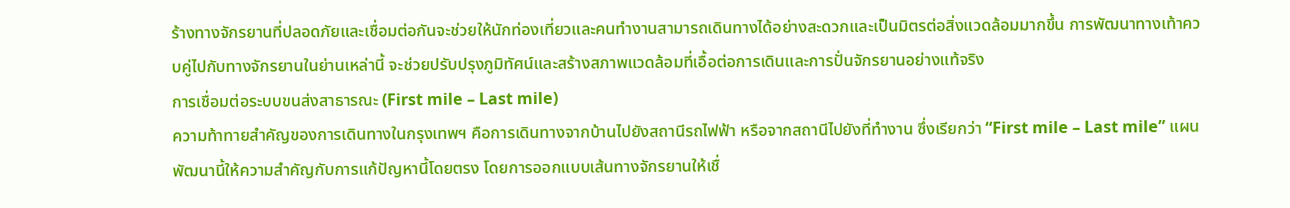ร้างทางจักรยานที่ปลอดภัยและเชื่อมต่อกันจะช่วยให้นักท่องเที่ยวและคนทำงานสามารถเดินทางได้อย่างสะดวกและเป็นมิตรต่อสิ่งแวดล้อมมากขึ้น การพัฒนาทางเท้าควบคู่ไปกับทางจักรยานในย่านเหล่านี้ จะช่วยปรับปรุงภูมิทัศน์และสร้างสภาพแวดล้อมที่เอื้อต่อการเดินและการปั่นจักรยานอย่างแท้จริง
การเชื่อมต่อระบบขนส่งสาธารณะ (First mile – Last mile)
ความท้าทายสำคัญของการเดินทางในกรุงเทพฯ คือการเดินทางจากบ้านไปยังสถานีรถไฟฟ้า หรือจากสถานีไปยังที่ทำงาน ซึ่งเรียกว่า “First mile – Last mile” แผนพัฒนานี้ให้ความสำคัญกับการแก้ปัญหานี้โดยตรง โดยการออกแบบเส้นทางจักรยานให้เชื่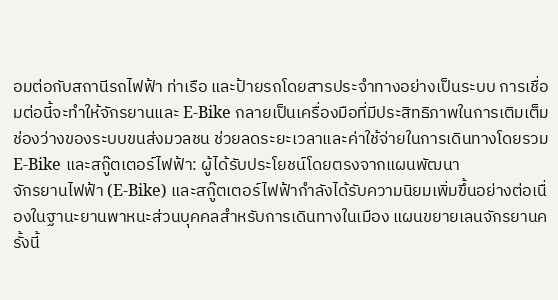อมต่อกับสถานีรถไฟฟ้า ท่าเรือ และป้ายรถโดยสารประจำทางอย่างเป็นระบบ การเชื่อมต่อนี้จะทำให้จักรยานและ E-Bike กลายเป็นเครื่องมือที่มีประสิทธิภาพในการเติมเต็มช่องว่างของระบบขนส่งมวลชน ช่วยลดระยะเวลาและค่าใช้จ่ายในการเดินทางโดยรวม
E-Bike และสกู๊ตเตอร์ไฟฟ้า: ผู้ได้รับประโยชน์โดยตรงจากแผนพัฒนา
จักรยานไฟฟ้า (E-Bike) และสกู๊ตเตอร์ไฟฟ้ากำลังได้รับความนิยมเพิ่มขึ้นอย่างต่อเนื่องในฐานะยานพาหนะส่วนบุคคลสำหรับการเดินทางในเมือง แผนขยายเลนจักรยานครั้งนี้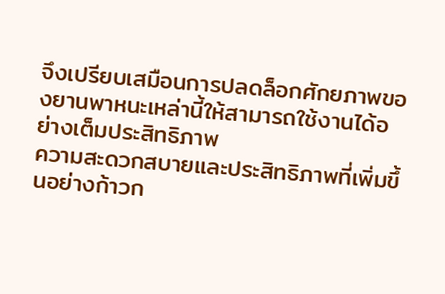จึงเปรียบเสมือนการปลดล็อกศักยภาพของยานพาหนะเหล่านี้ให้สามารถใช้งานได้อย่างเต็มประสิทธิภาพ
ความสะดวกสบายและประสิทธิภาพที่เพิ่มขึ้นอย่างก้าวก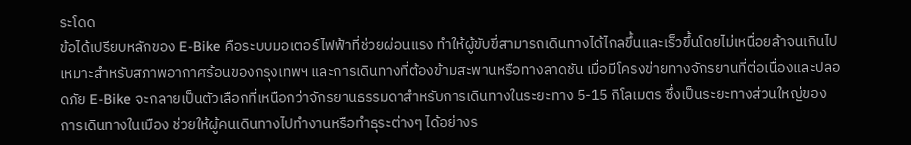ระโดด
ข้อได้เปรียบหลักของ E-Bike คือระบบมอเตอร์ไฟฟ้าที่ช่วยผ่อนแรง ทำให้ผู้ขับขี่สามารถเดินทางได้ไกลขึ้นและเร็วขึ้นโดยไม่เหนื่อยล้าจนเกินไป เหมาะสำหรับสภาพอากาศร้อนของกรุงเทพฯ และการเดินทางที่ต้องข้ามสะพานหรือทางลาดชัน เมื่อมีโครงข่ายทางจักรยานที่ต่อเนื่องและปลอดภัย E-Bike จะกลายเป็นตัวเลือกที่เหนือกว่าจักรยานธรรมดาสำหรับการเดินทางในระยะทาง 5-15 กิโลเมตร ซึ่งเป็นระยะทางส่วนใหญ่ของการเดินทางในเมือง ช่วยให้ผู้คนเดินทางไปทำงานหรือทำธุระต่างๆ ได้อย่างร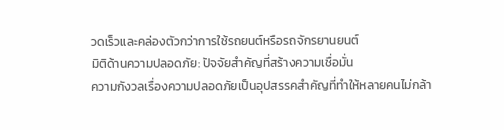วดเร็วและคล่องตัวกว่าการใช้รถยนต์หรือรถจักรยานยนต์
มิติด้านความปลอดภัย: ปัจจัยสำคัญที่สร้างความเชื่อมั่น
ความกังวลเรื่องความปลอดภัยเป็นอุปสรรคสำคัญที่ทำให้หลายคนไม่กล้า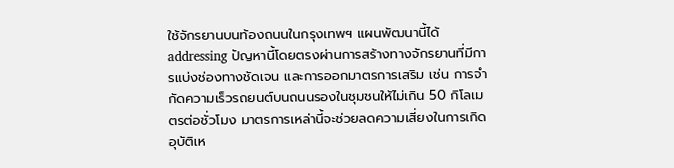ใช้จักรยานบนท้องถนนในกรุงเทพฯ แผนพัฒนานี้ได้ addressing ปัญหานี้โดยตรงผ่านการสร้างทางจักรยานที่มีการแบ่งช่องทางชัดเจน และการออกมาตรการเสริม เช่น การจำกัดความเร็วรถยนต์บนถนนรองในชุมชนให้ไม่เกิน 50 กิโลเมตรต่อชั่วโมง มาตรการเหล่านี้จะช่วยลดความเสี่ยงในการเกิดอุบัติเห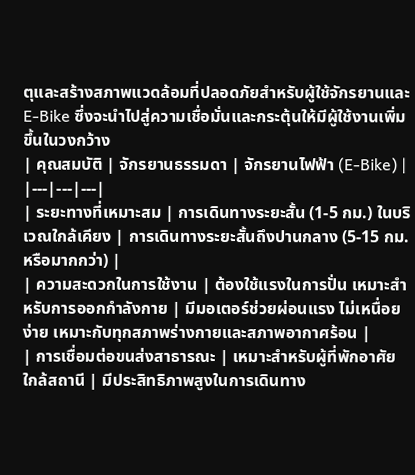ตุและสร้างสภาพแวดล้อมที่ปลอดภัยสำหรับผู้ใช้จักรยานและ E-Bike ซึ่งจะนำไปสู่ความเชื่อมั่นและกระตุ้นให้มีผู้ใช้งานเพิ่มขึ้นในวงกว้าง
| คุณสมบัติ | จักรยานธรรมดา | จักรยานไฟฟ้า (E-Bike) |
|---|---|---|
| ระยะทางที่เหมาะสม | การเดินทางระยะสั้น (1-5 กม.) ในบริเวณใกล้เคียง | การเดินทางระยะสั้นถึงปานกลาง (5-15 กม. หรือมากกว่า) |
| ความสะดวกในการใช้งาน | ต้องใช้แรงในการปั่น เหมาะสำหรับการออกกำลังกาย | มีมอเตอร์ช่วยผ่อนแรง ไม่เหนื่อยง่าย เหมาะกับทุกสภาพร่างกายและสภาพอากาศร้อน |
| การเชื่อมต่อขนส่งสาธารณะ | เหมาะสำหรับผู้ที่พักอาศัยใกล้สถานี | มีประสิทธิภาพสูงในการเดินทาง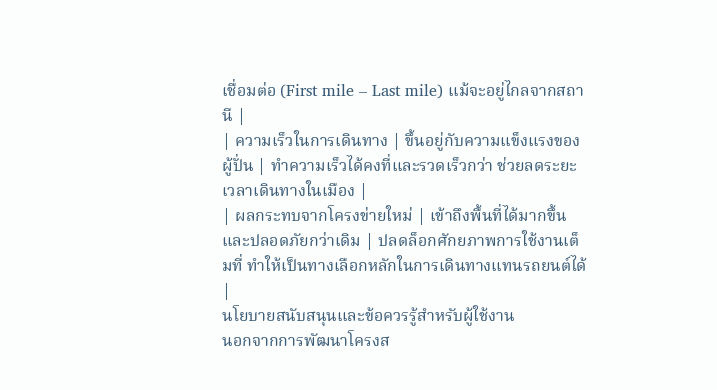เชื่อมต่อ (First mile – Last mile) แม้จะอยู่ไกลจากสถานี |
| ความเร็วในการเดินทาง | ขึ้นอยู่กับความแข็งแรงของผู้ปั่น | ทำความเร็วได้คงที่และรวดเร็วกว่า ช่วยลดระยะเวลาเดินทางในเมือง |
| ผลกระทบจากโครงข่ายใหม่ | เข้าถึงพื้นที่ได้มากขึ้นและปลอดภัยกว่าเดิม | ปลดล็อกศักยภาพการใช้งานเต็มที่ ทำให้เป็นทางเลือกหลักในการเดินทางแทนรถยนต์ได้ |
นโยบายสนับสนุนและข้อควรรู้สำหรับผู้ใช้งาน
นอกจากการพัฒนาโครงส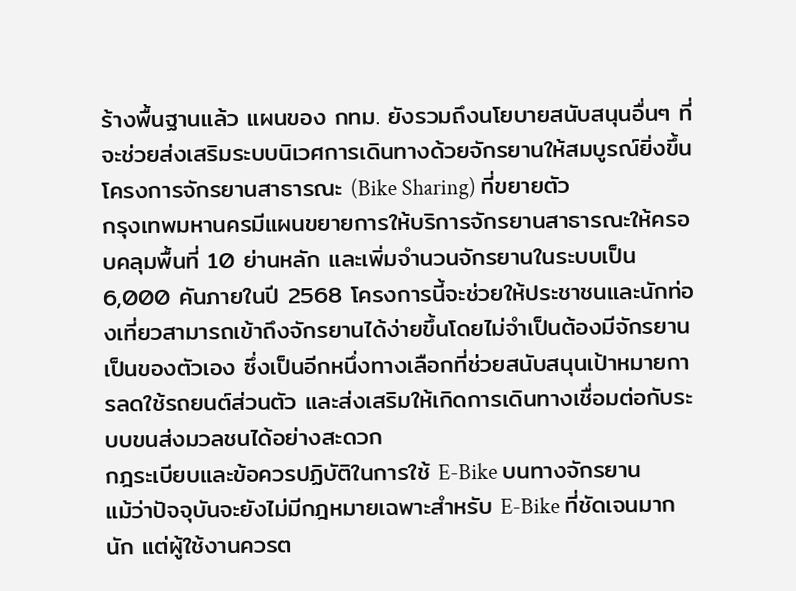ร้างพื้นฐานแล้ว แผนของ กทม. ยังรวมถึงนโยบายสนับสนุนอื่นๆ ที่จะช่วยส่งเสริมระบบนิเวศการเดินทางด้วยจักรยานให้สมบูรณ์ยิ่งขึ้น
โครงการจักรยานสาธารณะ (Bike Sharing) ที่ขยายตัว
กรุงเทพมหานครมีแผนขยายการให้บริการจักรยานสาธารณะให้ครอบคลุมพื้นที่ 10 ย่านหลัก และเพิ่มจำนวนจักรยานในระบบเป็น 6,000 คันภายในปี 2568 โครงการนี้จะช่วยให้ประชาชนและนักท่องเที่ยวสามารถเข้าถึงจักรยานได้ง่ายขึ้นโดยไม่จำเป็นต้องมีจักรยานเป็นของตัวเอง ซึ่งเป็นอีกหนึ่งทางเลือกที่ช่วยสนับสนุนเป้าหมายการลดใช้รถยนต์ส่วนตัว และส่งเสริมให้เกิดการเดินทางเชื่อมต่อกับระบบขนส่งมวลชนได้อย่างสะดวก
กฎระเบียบและข้อควรปฏิบัติในการใช้ E-Bike บนทางจักรยาน
แม้ว่าปัจจุบันจะยังไม่มีกฎหมายเฉพาะสำหรับ E-Bike ที่ชัดเจนมากนัก แต่ผู้ใช้งานควรต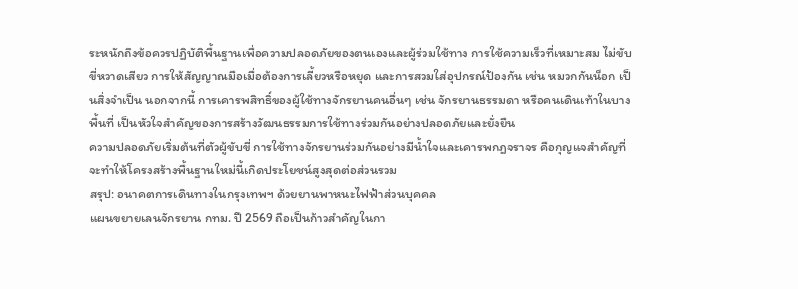ระหนักถึงข้อควรปฏิบัติพื้นฐานเพื่อความปลอดภัยของตนเองและผู้ร่วมใช้ทาง การใช้ความเร็วที่เหมาะสม ไม่ขับขี่หวาดเสียว การให้สัญญาณมือเมื่อต้องการเลี้ยวหรือหยุด และการสวมใส่อุปกรณ์ป้องกัน เช่น หมวกกันน็อก เป็นสิ่งจำเป็น นอกจากนี้ การเคารพสิทธิ์ของผู้ใช้ทางจักรยานคนอื่นๆ เช่น จักรยานธรรมดา หรือคนเดินเท้าในบางพื้นที่ เป็นหัวใจสำคัญของการสร้างวัฒนธรรมการใช้ทางร่วมกันอย่างปลอดภัยและยั่งยืน
ความปลอดภัยเริ่มต้นที่ตัวผู้ขับขี่ การใช้ทางจักรยานร่วมกันอย่างมีน้ำใจและเคารพกฎจราจร คือกุญแจสำคัญที่จะทำให้โครงสร้างพื้นฐานใหม่นี้เกิดประโยชน์สูงสุดต่อส่วนรวม
สรุป: อนาคตการเดินทางในกรุงเทพฯ ด้วยยานพาหนะไฟฟ้าส่วนบุคคล
แผนขยายเลนจักรยาน กทม. ปี 2569 ถือเป็นก้าวสำคัญในกา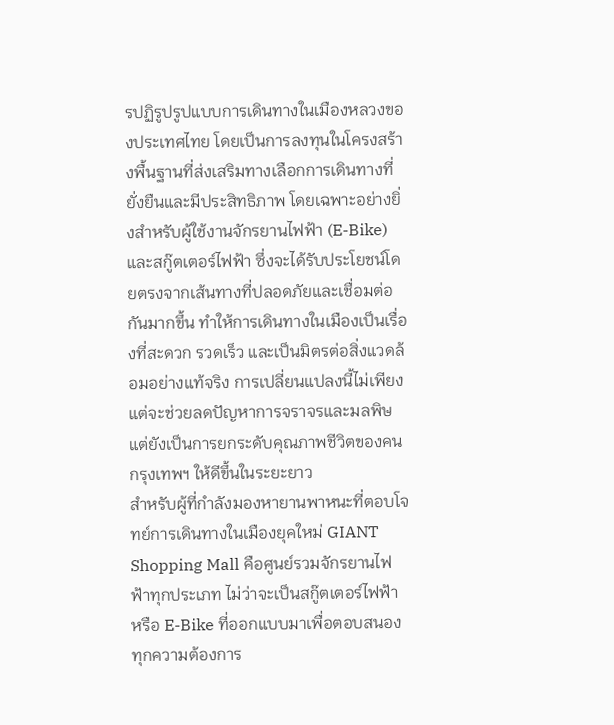รปฏิรูปรูปแบบการเดินทางในเมืองหลวงของประเทศไทย โดยเป็นการลงทุนในโครงสร้างพื้นฐานที่ส่งเสริมทางเลือกการเดินทางที่ยั่งยืนและมีประสิทธิภาพ โดยเฉพาะอย่างยิ่งสำหรับผู้ใช้งานจักรยานไฟฟ้า (E-Bike) และสกู๊ตเตอร์ไฟฟ้า ซึ่งจะได้รับประโยชน์โดยตรงจากเส้นทางที่ปลอดภัยและเชื่อมต่อกันมากขึ้น ทำให้การเดินทางในเมืองเป็นเรื่องที่สะดวก รวดเร็ว และเป็นมิตรต่อสิ่งแวดล้อมอย่างแท้จริง การเปลี่ยนแปลงนี้ไม่เพียงแต่จะช่วยลดปัญหาการจราจรและมลพิษ แต่ยังเป็นการยกระดับคุณภาพชีวิตของคนกรุงเทพฯ ให้ดีขึ้นในระยะยาว
สำหรับผู้ที่กำลังมองหายานพาหนะที่ตอบโจทย์การเดินทางในเมืองยุคใหม่ GIANT Shopping Mall คือศูนย์รวมจักรยานไฟฟ้าทุกประเภท ไม่ว่าจะเป็นสกู๊ตเตอร์ไฟฟ้า หรือ E-Bike ที่ออกแบบมาเพื่อตอบสนองทุกความต้องการ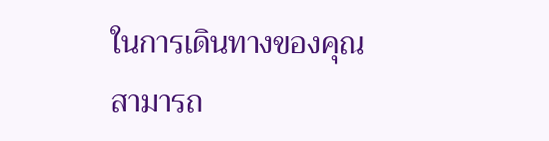ในการเดินทางของคุณ สามารถ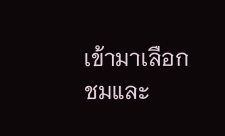เข้ามาเลือกชมและ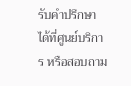รับคำปรึกษาได้ที่ศูนย์บริการ หรือสอบถาม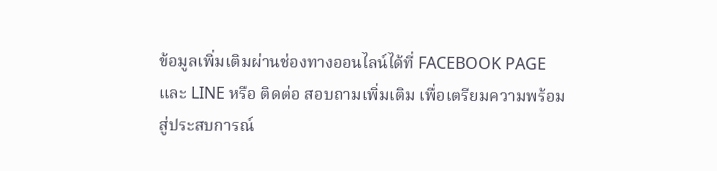ข้อมูลเพิ่มเติมผ่านช่องทางออนไลน์ได้ที่ FACEBOOK PAGE และ LINE หรือ ติดต่อ สอบถามเพิ่มเติม เพื่อเตรียมความพร้อมสู่ประสบการณ์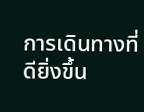การเดินทางที่ดียิ่งขึ้น